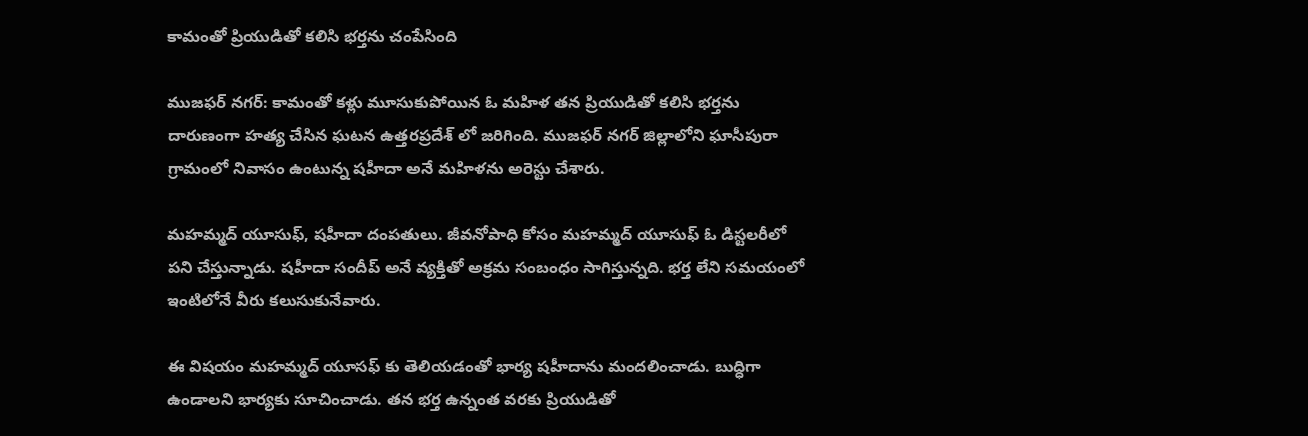కామంతో ప్రియుడితో కలిసి భర్తను చంపేసింది

ముజఫర్ నగర్: కామంతో కళ్లు మూసుకుపోయిన ఓ మహిళ తన ప్రియుడితో కలిసి భర్తను దారుణంగా హత్య చేసిన ఘటన ఉత్తరప్రదేశ్ లో జరిగింది. ముజఫర్ నగర్ జిల్లాలోని ఘాసీపురా గ్రామంలో నివాసం ఉంటున్న షహీదా అనే మహిళను అరెస్టు చేశారు.

మహమ్మద్ యూసుఫ్, షహీదా దంపతులు. జీవనోపాధి కోసం మహమ్మద్ యూసుఫ్ ఓ డిస్టలరీలో పని చేస్తున్నాడు. షహీదా సందీప్ అనే వ్యక్తితో అక్రమ సంబంధం సాగిస్తున్నది. భర్త లేని సమయంలో ఇంటిలోనే వీరు కలుసుకునేవారు.

ఈ విషయం మహమ్మద్ యూసఫ్ కు తెలియడంతో భార్య షహీదాను మందలించాడు. బుద్ధిగా ఉండాలని భార్యకు సూచించాడు. తన భర్త ఉన్నంత వరకు ప్రియుడితో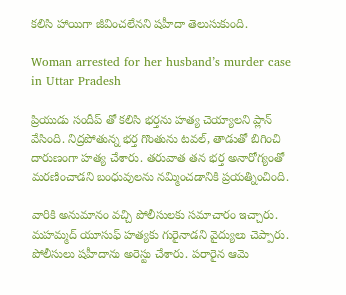కలిసి హాయిగా జీవించలేనని షహీదా తెలుసుకుంది.

Woman arrested for her husband’s murder case in Uttar Pradesh

ప్రియుడు సందీప్ తో కలిసి భర్తను హత్య చెయ్యాలని ప్లాన్ వేసింది. నిద్రపోతున్న భర్త గొంతును టవల్, తాడుతో బిగించి దారుణంగా హత్య చేశారు. తరువాత తన భర్త అనారోగ్యంతో మరణించాడని బంధువులను నమ్మించడానికి ప్రయత్నించింది.

వారికి అనుమానం వచ్చి పోలీసులకు సమాచారం ఇచ్చారు. మహమ్మద్ యూసుఫ్ హత్యకు గురైనాడని వైద్యులు చెప్పారు. పోలీసులు షహీదాను అరెస్టు చేశారు. పరారైన ఆమె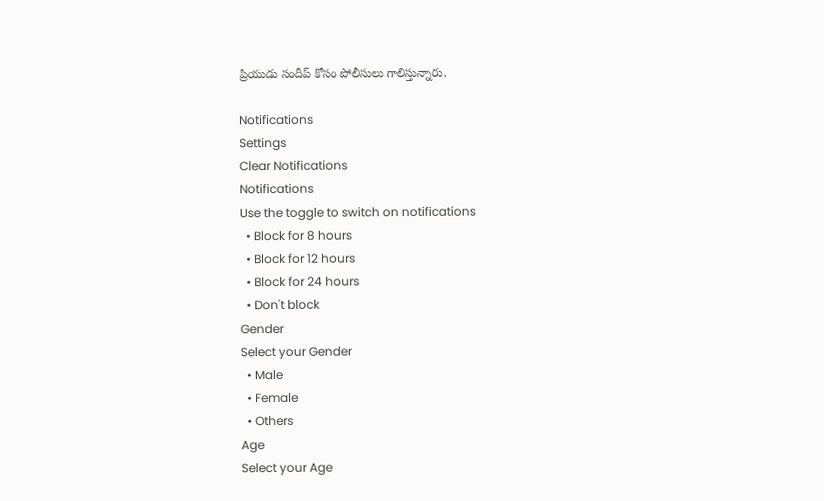ప్రియుడు సందీప్ కోసం పోలీసులు గాలిస్తున్నారు.

Notifications
Settings
Clear Notifications
Notifications
Use the toggle to switch on notifications
  • Block for 8 hours
  • Block for 12 hours
  • Block for 24 hours
  • Don't block
Gender
Select your Gender
  • Male
  • Female
  • Others
Age
Select your Age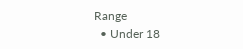Range
  • Under 18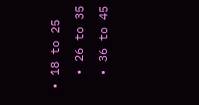• 18 to 25
  • 26 to 35
  • 36 to 45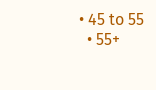• 45 to 55
  • 55+